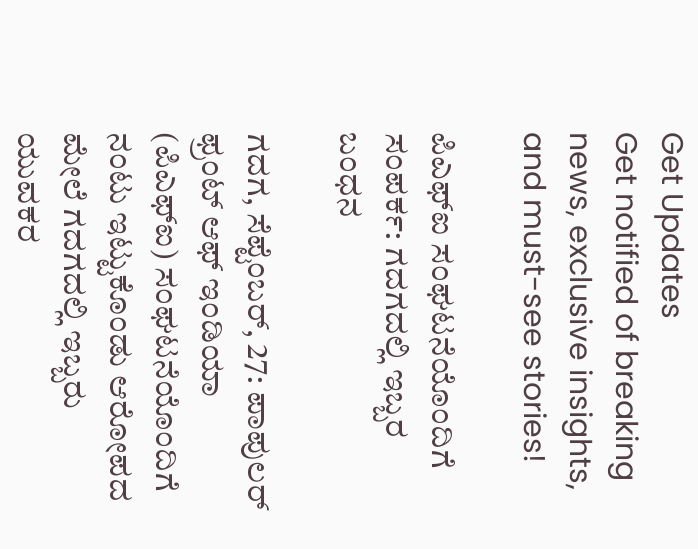Get Updates
Get notified of breaking news, exclusive insights, and must-see stories!

ಪಿಎಫ್‌ಐ ಸಂಘಟನೆಯೊಂದಿಗೆ ಸಂಪರ್ಕ: ಗದಗದಲ್ಲಿ ಇಬ್ಬರ ಬಂಧನ

ಗದಗ, ಸೆಪ್ಟೆಂಬರ್‌, 27: ಪಾಪುಲರ್ ಫ್ರಂಟ್ ಆಫ್ ಇಂಡಿಯಾ (ಪಿಎಫ್‌ಐ) ಸಂಘಟನೆಯೊಂದಿಗೆ ನಂಟು ಇಟ್ಟುಕೊಂಡು ಆರೋಪದ ಮೇಲೆ ಗದಗದಲ್ಲಿ ಇಬ್ಬರು ಯುವಕರ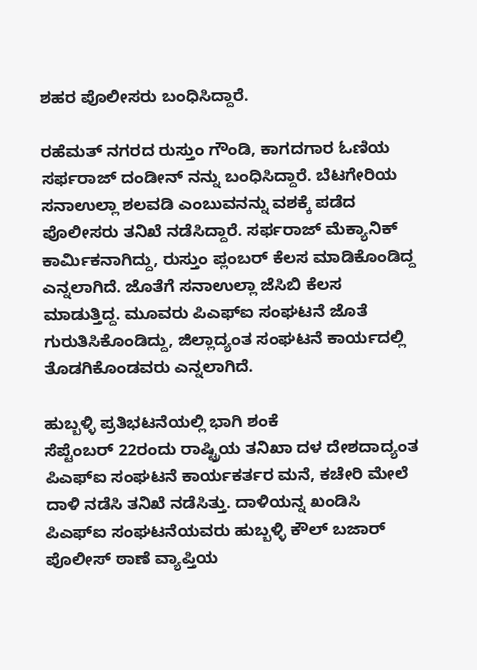ಶಹರ ಪೊಲೀಸರು ಬಂಧಿಸಿದ್ದಾರೆ.

ರಹೆಮತ್ ನಗರದ ರುಸ್ತುಂ ಗೌಂಡಿ, ಕಾಗದಗಾರ ಓಣಿಯ ಸರ್ಫರಾಜ್ ದಂಡೀನ್ ನನ್ನು ಬಂಧಿಸಿದ್ದಾರೆ. ಬೆಟಗೇರಿಯ ಸನಾಉಲ್ಲಾ ಶಲವಡಿ ಎಂಬುವನನ್ನು ವಶಕ್ಕೆ ಪಡೆದ ಪೊಲೀಸರು ತನಿಖೆ ನಡೆಸಿದ್ದಾರೆ. ಸರ್ಫರಾಜ್ ಮೆಕ್ಯಾನಿಕ್ ಕಾರ್ಮಿಕನಾಗಿದ್ದು, ರುಸ್ತುಂ ಪ್ಲಂಬರ್‌ ಕೆಲಸ ಮಾಡಿಕೊಂಡಿದ್ದ ಎನ್ನಲಾಗಿದೆ. ಜೊತೆಗೆ ಸನಾಉಲ್ಲಾ ಜೆಸಿಬಿ ಕೆಲಸ ಮಾಡುತ್ತಿದ್ದ. ಮೂವರು ಪಿಎಫ್‌ಐ ಸಂಘಟನೆ ಜೊತೆ ಗುರುತಿಸಿಕೊಂಡಿದ್ದು, ಜಿಲ್ಲಾದ್ಯಂತ ಸಂಘಟನೆ ಕಾರ್ಯದಲ್ಲಿ ತೊಡಗಿಕೊಂಡವರು ಎನ್ನಲಾಗಿದೆ.

ಹುಬ್ಬಳ್ಳಿ ಪ್ರತಿಭಟನೆಯಲ್ಲಿ ಭಾಗಿ ಶಂಕೆ
ಸೆಪ್ಟೆಂಬರ್ 22ರಂದು ರಾಷ್ಟ್ರಿಯ ತನಿಖಾ ದಳ ದೇಶದಾದ್ಯಂತ ಪಿಎಫ್‌ಐ ಸಂಘಟನೆ ಕಾರ್ಯಕರ್ತರ ಮನೆ, ಕಚೇರಿ ಮೇಲೆ ದಾಳಿ ನಡೆಸಿ ತನಿಖೆ ನಡೆಸಿತ್ತು. ದಾಳಿಯನ್ನ ಖಂಡಿಸಿ ಪಿಎಫ್‌ಐ ಸಂಘಟನೆಯವರು ಹುಬ್ಬಳ್ಳಿ ಕೌಲ್ ಬಜಾರ್ ಪೊಲೀಸ್ ಠಾಣೆ ವ್ಯಾಪ್ತಿಯ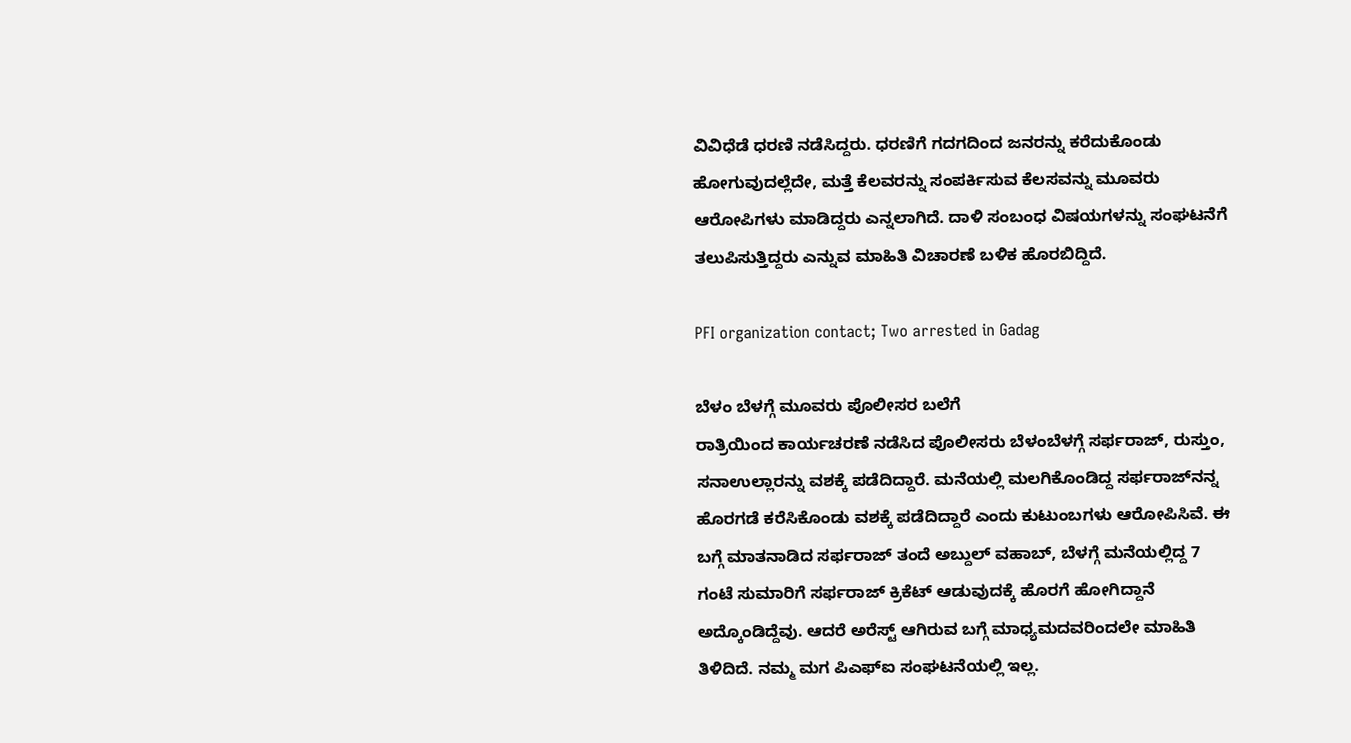ವಿವಿಧೆಡೆ ಧರಣಿ ನಡೆಸಿದ್ದರು. ಧರಣಿಗೆ ಗದಗದಿಂದ ಜನರನ್ನು ಕರೆದುಕೊಂಡು ಹೋಗುವುದಲ್ಲೆದೇ, ಮತ್ತೆ ಕೆಲವರನ್ನು ಸಂಪರ್ಕಿಸುವ ಕೆಲಸವನ್ನು ಮೂವರು ಆರೋಪಿಗಳು ಮಾಡಿದ್ದರು ಎನ್ನಲಾಗಿದೆ. ದಾಳಿ ಸಂಬಂಧ ವಿಷಯಗಳನ್ನು ಸಂಘಟನೆಗೆ ತಲುಪಿಸುತ್ತಿದ್ದರು ಎನ್ನುವ ಮಾಹಿತಿ ವಿಚಾರಣೆ ಬಳಿಕ ಹೊರಬಿದ್ದಿದೆ.

PFI organization contact; Two arrested in Gadag

ಬೆಳಂ ಬೆಳಗ್ಗೆ ಮೂವರು ಪೊಲೀಸರ ಬಲೆಗೆ
ರಾತ್ರಿಯಿಂದ ಕಾರ್ಯಚರಣೆ ನಡೆಸಿದ ಪೊಲೀಸರು ಬೆಳಂಬೆಳಗ್ಗೆ ಸರ್ಫರಾಜ್, ರುಸ್ತುಂ, ಸನಾಉಲ್ಲಾರನ್ನು ವಶಕ್ಕೆ ಪಡೆದಿದ್ದಾರೆ. ಮನೆಯಲ್ಲಿ ಮಲಗಿಕೊಂಡಿದ್ದ ಸರ್ಫರಾಜ್‌ನನ್ನ ಹೊರಗಡೆ ಕರೆಸಿಕೊಂಡು ವಶಕ್ಕೆ ಪಡೆದಿದ್ದಾರೆ ಎಂದು ಕುಟುಂಬಗಳು ಆರೋಪಿಸಿವೆ. ಈ ಬಗ್ಗೆ ಮಾತನಾಡಿದ ಸರ್ಫರಾಜ್ ತಂದೆ ಅಬ್ದುಲ್ ವಹಾಬ್, ಬೆಳಗ್ಗೆ ಮನೆಯಲ್ಲಿದ್ದ 7 ಗಂಟೆ ಸುಮಾರಿಗೆ ಸರ್ಫರಾಜ್ ಕ್ರಿಕೆಟ್ ಆಡುವುದಕ್ಕೆ ಹೊರಗೆ ಹೋಗಿದ್ದಾನೆ ಅದ್ಕೊಂಡಿದ್ದೆವು. ಆದರೆ ಅರೆಸ್ಟ್ ಆಗಿರುವ ಬಗ್ಗೆ ಮಾಧ್ಯಮದವರಿಂದಲೇ ಮಾಹಿತಿ ತಿಳಿದಿದೆ. ನಮ್ಮ ಮಗ ಪಿಎಫ್‌ಐ ಸಂಘಟನೆಯಲ್ಲಿ ಇಲ್ಲ.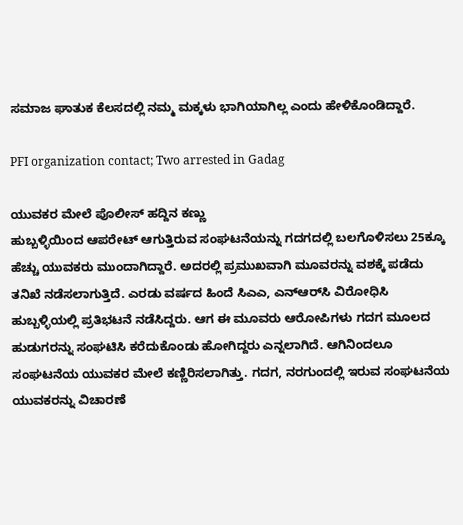ಸಮಾಜ ಘಾತುಕ ಕೆಲಸದಲ್ಲಿ ನಮ್ಮ ಮಕ್ಕಳು ಭಾಗಿಯಾಗಿಲ್ಲ ಎಂದು ಹೇಳಿಕೊಂಡಿದ್ದಾರೆ.

PFI organization contact; Two arrested in Gadag

ಯುವಕರ ಮೇಲೆ ಪೊಲೀಸ್ ಹದ್ದಿನ ಕಣ್ಣು
ಹುಬ್ಬಳ್ಳಿಯಿಂದ ಆಪರೇಟ್ ಆಗುತ್ತಿರುವ ಸಂಘಟನೆಯನ್ನು ಗದಗದಲ್ಲಿ ಬಲಗೊಳಿಸಲು 25ಕ್ಕೂ ಹೆಚ್ಚು ಯುವಕರು ಮುಂದಾಗಿದ್ದಾರೆ. ಅದರಲ್ಲಿ ಪ್ರಮುಖವಾಗಿ ಮೂವರನ್ನು ವಶಕ್ಕೆ ಪಡೆದು ತನಿಖೆ ನಡೆಸಲಾಗುತ್ತಿದೆ. ಎರಡು ವರ್ಷದ ಹಿಂದೆ ಸಿಎಎ, ಎನ್‌ಆರ್‌ಸಿ ವಿರೋಧಿಸಿ ಹುಬ್ಬಳ್ಳಿಯಲ್ಲಿ ಪ್ರತಿಭಟನೆ ನಡೆಸಿದ್ದರು. ಆಗ ಈ ಮೂವರು ಆರೋಪಿಗಳು ಗದಗ ಮೂಲದ ಹುಡುಗರನ್ನು ಸಂಘಟಿಸಿ ಕರೆದುಕೊಂಡು ಹೋಗಿದ್ದರು ಎನ್ನಲಾಗಿದೆ. ಆಗಿನಿಂದಲೂ ಸಂಘಟನೆಯ ಯುವಕರ ಮೇಲೆ ಕಣ್ಣಿರಿಸಲಾಗಿತ್ತು. ಗದಗ, ನರಗುಂದಲ್ಲಿ ಇರುವ ಸಂಘಟನೆಯ ಯುವಕರನ್ನು ವಿಚಾರಣೆ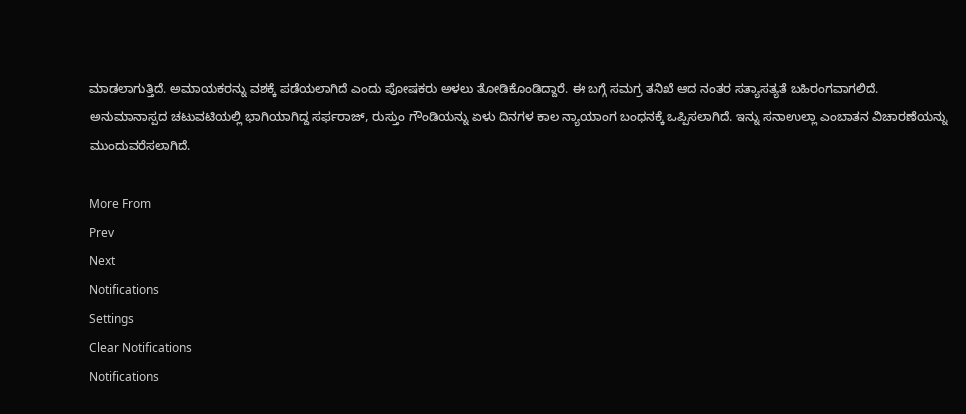ಮಾಡಲಾಗುತ್ತಿದೆ. ಅಮಾಯಕರನ್ನು ವಶಕ್ಕೆ ಪಡೆಯಲಾಗಿದೆ ಎಂದು ಪೋಷಕರು ಅಳಲು ತೋಡಿಕೊಂಡಿದ್ದಾರೆ. ಈ ಬಗ್ಗೆ ಸಮಗ್ರ ತನಿಖೆ ಆದ ನಂತರ ಸತ್ಯಾಸತ್ಯತೆ ಬಹಿರಂಗವಾಗಲಿದೆ. ಅನುಮಾನಾಸ್ಪದ ಚಟುವಟಿಯಲ್ಲಿ ಭಾಗಿಯಾಗಿದ್ದ ಸರ್ಫರಾಜ್, ರುಸ್ತುಂ ಗೌಂಡಿಯನ್ನು ಏಳು ದಿನಗಳ ಕಾಲ ನ್ಯಾಯಾಂಗ ಬಂಧನಕ್ಕೆ ಒಪ್ಪಿಸಲಾಗಿದೆ. ಇನ್ನು ಸನಾಉಲ್ಲಾ ಎಂಬಾತನ ವಿಚಾರಣೆಯನ್ನು ಮುಂದುವರೆಸಲಾಗಿದೆ.

More From
Prev
Next
Notifications
Settings
Clear Notifications
Notifications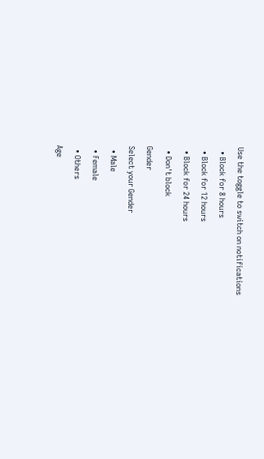Use the toggle to switch on notifications
  • Block for 8 hours
  • Block for 12 hours
  • Block for 24 hours
  • Don't block
Gender
Select your Gender
  • Male
  • Female
  • Others
Age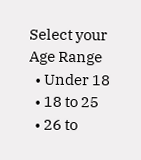Select your Age Range
  • Under 18
  • 18 to 25
  • 26 to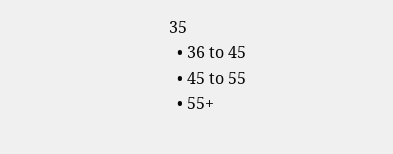35
  • 36 to 45
  • 45 to 55
  • 55+